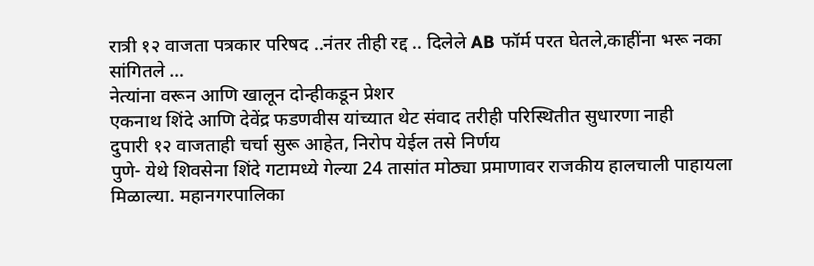रात्री १२ वाजता पत्रकार परिषद ..नंतर तीही रद्द .. दिलेले AB फॉर्म परत घेतले,काहींना भरू नका सांगितले …
नेत्यांना वरून आणि खालून दोन्हीकडून प्रेशर
एकनाथ शिंदे आणि देवेंद्र फडणवीस यांच्यात थेट संवाद तरीही परिस्थितीत सुधारणा नाही
दुपारी १२ वाजताही चर्चा सुरू आहेत, निरोप येईल तसे निर्णय
पुणे- येथे शिवसेना शिंदे गटामध्ये गेल्या 24 तासांत मोठ्या प्रमाणावर राजकीय हालचाली पाहायला मिळाल्या. महानगरपालिका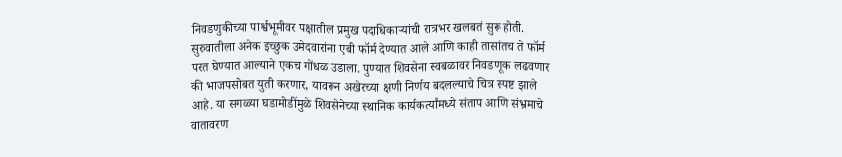निवडणुकीच्या पार्श्वभूमीवर पक्षातील प्रमुख पदाधिकाऱ्यांची रात्रभर खलबतं सुरू होती. सुरुवातीला अनेक इच्छुक उमेदवारांना एबी फॉर्म देण्यात आले आणि काही तासांतच ते फॉर्म परत घेण्यात आल्याने एकच गोंधळ उडाला. पुण्यात शिवसेना स्वबळावर निवडणूक लढवणार की भाजपसोबत युती करणार, यावरून अखेरच्या क्षणी निर्णय बदलल्याचे चित्र स्पष्ट झाले आहे. या सगळ्या घडामोडींमुळे शिवसेनेच्या स्थानिक कार्यकर्त्यांमध्ये संताप आणि संभ्रमाचे वातावरण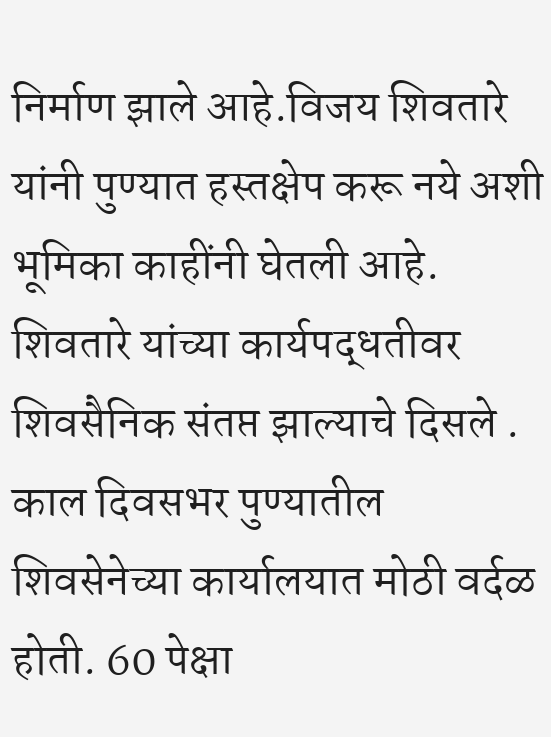निर्माण झाले आहे.विजय शिवतारे यांनी पुण्यात हस्तक्षेप करू नये अशी भूमिका काहींनी घेतली आहे. शिवतारे यांच्या कार्यपद्धतीवर शिवसैनिक संतप्त झाल्याचे दिसले .
काल दिवसभर पुण्यातील शिवसेनेच्या कार्यालयात मोठी वर्दळ होती. 60 पेक्षा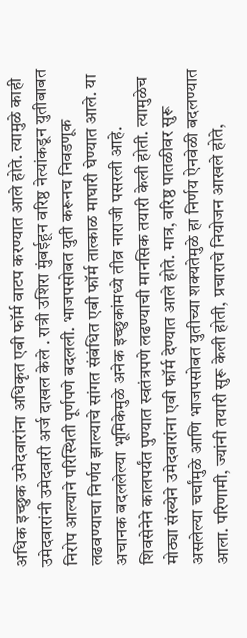अधिक इच्छुक उमेदवारांना अधिकृत एबी फॉर्म वाटप करण्यात आले होते. त्यामुळे काही उमेदवारांनी उमेदवारी अर्ज दाखल केले . रात्री उशिरा मुंबईहून वरिष्ठ नेत्यांकडून युतीबाबत निरोप आल्याने परिस्थिती पूर्णपणे बदलली. भाजपसोबत युती करूनच निवडणूक लढवण्याचा निर्णय झाल्याचे सांगत संबंधित एबी फॉर्म तात्काळ माघारी घेण्यात आले. या अचानक बदललेल्या भूमिकेमुळे अनेक इच्छुकांमध्ये तीव्र नाराजी पसरली आहे.
शिवसेनेने कालपर्यंत पुण्यात स्वतंत्रपणे लढण्याची मानसिक तयारी केली होती. त्यामुळेच मोठ्या संख्येने उमेदवारांना एबी फॉर्म देण्यात आले होते. मात्र, वरिष्ठ पातळीवर सुरू असलेल्या चर्चांमुळे आणि भाजपसोबत युतीच्या शक्यतेमुळे हा निर्णय ऐनवेळी बदलण्यात आला. परिणामी, ज्यांनी तयारी सुरू केली होती, प्रचाराचे नियोजन आखले होते,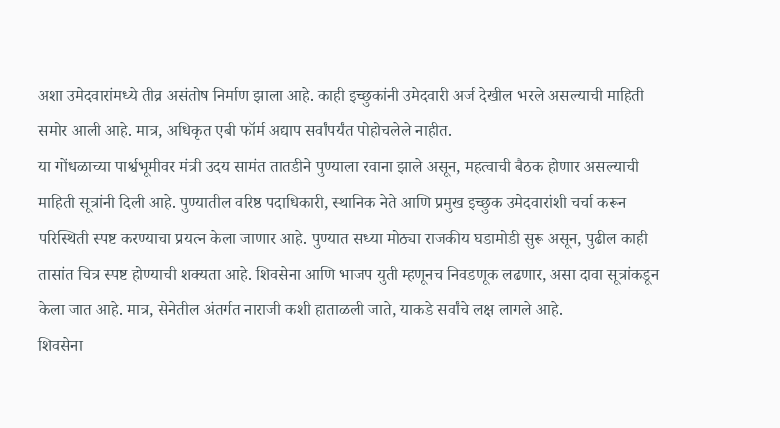अशा उमेदवारांमध्ये तीव्र असंतोष निर्माण झाला आहे. काही इच्छुकांनी उमेदवारी अर्ज देखील भरले असल्याची माहिती समोर आली आहे. मात्र, अधिकृत एबी फॉर्म अद्याप सर्वांपर्यंत पोहोचलेले नाहीत.
या गोंधळाच्या पार्श्वभूमीवर मंत्री उदय सामंत तातडीने पुण्याला रवाना झाले असून, महत्वाची बैठक होणार असल्याची माहिती सूत्रांनी दिली आहे. पुण्यातील वरिष्ठ पदाधिकारी, स्थानिक नेते आणि प्रमुख इच्छुक उमेदवारांशी चर्चा करून परिस्थिती स्पष्ट करण्याचा प्रयत्न केला जाणार आहे. पुण्यात सध्या मोठ्या राजकीय घडामोडी सुरू असून, पुढील काही तासांत चित्र स्पष्ट होण्याची शक्यता आहे. शिवसेना आणि भाजप युती म्हणूनच निवडणूक लढणार, असा दावा सूत्रांकडून केला जात आहे. मात्र, सेनेतील अंतर्गत नाराजी कशी हाताळली जाते, याकडे सर्वांचे लक्ष लागले आहे.
शिवसेना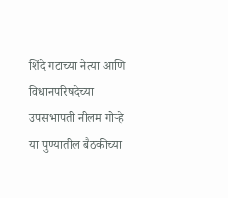शिंदे गटाच्या नेत्या आणि विधानपरिषदेच्या उपसभापती नीलम गोऱ्हे या पुण्यातील बैठकीच्या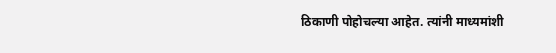ठिकाणी पोहोचल्या आहेत. त्यांनी माध्यमांशी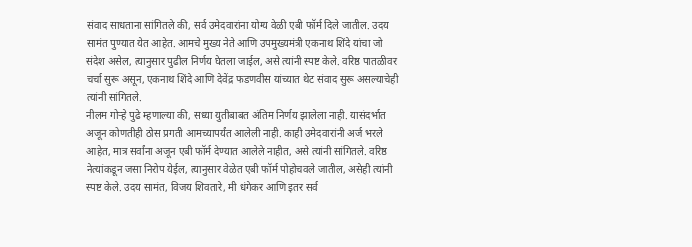संवाद साधताना सांगितले की, सर्व उमेदवारांना योग्य वेळी एबी फॉर्म दिले जातील. उदय सामंत पुण्यात येत आहेत. आमचे मुख्य नेते आणि उपमुख्यमंत्री एकनाथ शिंदे यांचा जो संदेश असेल, त्यानुसार पुढील निर्णय घेतला जाईल, असे त्यांनी स्पष्ट केले. वरिष्ठ पातळीवर चर्चा सुरू असून, एकनाथ शिंदे आणि देवेंद्र फडणवीस यांच्यात थेट संवाद सुरू असल्याचेही त्यांनी सांगितले.
नीलम गोऱ्हे पुढे म्हणाल्या की, सध्या युतीबाबत अंतिम निर्णय झालेला नाही. यासंदर्भात अजून कोणतीही ठोस प्रगती आमच्यापर्यंत आलेली नाही. काही उमेदवारांनी अर्ज भरले आहेत, मात्र सर्वांना अजून एबी फॉर्म देण्यात आलेले नाहीत, असे त्यांनी सांगितले. वरिष्ठ नेत्यांकडून जसा निरोप येईल, त्यानुसार वेळेत एबी फॉर्म पोहोचवले जातील, असेही त्यांनी स्पष्ट केले. उदय सामंत, विजय शिवतारे, मी धंगेकर आणि इतर सर्व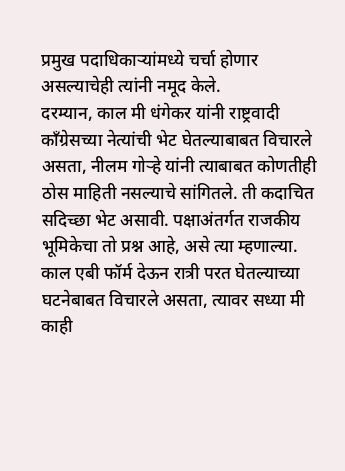प्रमुख पदाधिकाऱ्यांमध्ये चर्चा होणार असल्याचेही त्यांनी नमूद केले.
दरम्यान, काल मी धंगेकर यांनी राष्ट्रवादी काँग्रेसच्या नेत्यांची भेट घेतल्याबाबत विचारले असता, नीलम गोऱ्हे यांनी त्याबाबत कोणतीही ठोस माहिती नसल्याचे सांगितले. ती कदाचित सदिच्छा भेट असावी. पक्षाअंतर्गत राजकीय भूमिकेचा तो प्रश्न आहे, असे त्या म्हणाल्या. काल एबी फॉर्म देऊन रात्री परत घेतल्याच्या घटनेबाबत विचारले असता, त्यावर सध्या मी काही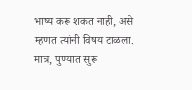भाष्य करू शकत नाही, असे म्हणत त्यांनी विषय टाळला. मात्र, पुण्यात सुरू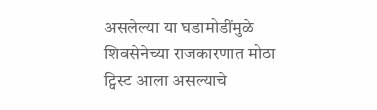असलेल्या या घडामोडींमुळे शिवसेनेच्या राजकारणात मोठा ट्विस्ट आला असल्याचे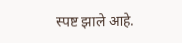स्पष्ट झाले आहे.